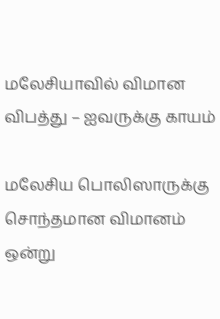மலேசியாவில் விமான விபத்து – ஐவருக்கு காயம்

மலேசிய பொலிஸாருக்கு  சொந்தமான விமானம் ஒன்று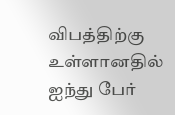விபத்திற்கு உள்ளானதில் ஐந்து பேர்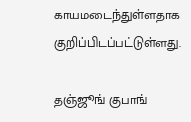காயமடைந்துள்ளதாக குறிப்பிடப்பட்டுள்ளது.

தஞ்ஜூங் குபாங்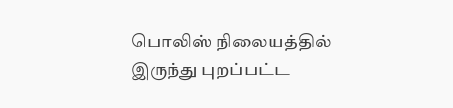பொலிஸ் நிலையத்தில் இருந்து புறப்பட்ட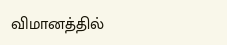விமானத்தில்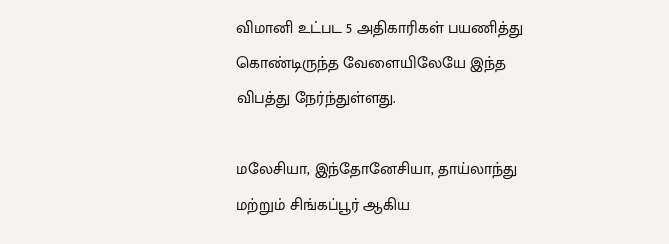விமானி உட்பட 5 அதிகாரிகள் பயணித்து கொண்டிருந்த வேளையிலேயே இந்த விபத்து நேர்ந்துள்ளது.

மலேசியா, இந்தோனேசியா, தாய்லாந்து மற்றும் சிங்கப்பூர் ஆகிய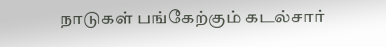நாடுகள் பங்கேற்கும் கடல்சார்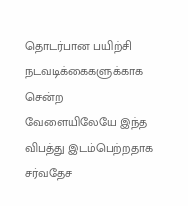தொடர்பான பயிற்சி நடவடிக்கைகளுக்காக சென்ற வேளையிலேயே இந்த விபத்து இடம்பெற்றதாக சர்வதேச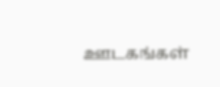ஊடகங்கள்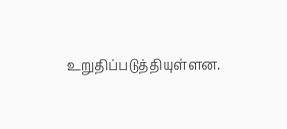உறுதிப்படுத்தியுள்ளன.